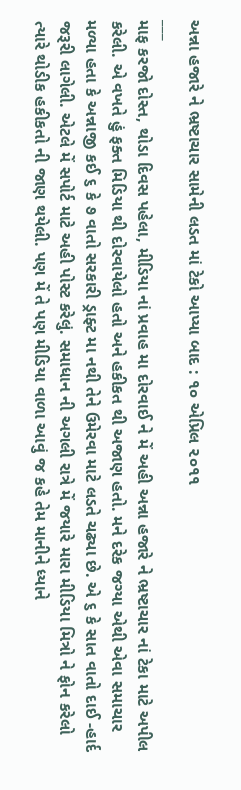અન્ના હજારે ને ભ્રષ્ટાચાર સામેની લડત માં ટેકો આપ્યા બાદ : ૧૦ એપ્રિલ ૨૦૧૧
___
માફ કરજો દોસ્ત, થોડા દિવસ પહેલા, મીડિયા નાં પ્રવાહ મા દોરવાઈ ને મેં અહી અન્ના હજારે ને ભ્રષ્ટાચાર નાં ટેકા માટે અપીલ કરેલી. એ વખતે હું ફક્ત મિડિયા થી દોરવાયેલો હતો અને હકીકત થી અજાણ હતો. મને દરેક જગ્યા એથી એવા સમાચાર મળ્યા હતા કે અન્નાજી કઈ ૬ કે ૭ વાતો સરકારી ડ્રાફ્ટ મા નથી તેને ઉમેરવા માટે લડતે ચઢ્યા છે. એ ૬ કે સાત વાતો દાઈ -હાર્દ જરૂરી લાગેલી. એટલે મેં સપોર્ટ માટે અહી પોસ્ટ કરેલું. સમાધાન ની અગલી રાત્રે મેં જયારે મારા મીડિયા મિત્રો ને ફોન કરેલો ત્યારે થોડીક હકીકતો ની જાણ થયેલી. પણ મેં તે પણ મીડિયા વાળા આવું જ કહે તેમ માનીને ધ્યાને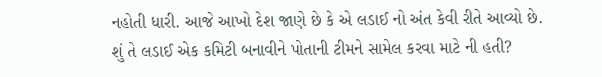નહોતી ધારી. આજે આખો દેશ જાણે છે કે એ લડાઈ નો અંત કેવી રીતે આવ્યો છે.
શું તે લડાઈ એક કમિટી બનાવીને પોતાની ટીમને સામેલ કરવા માટે ની હતી?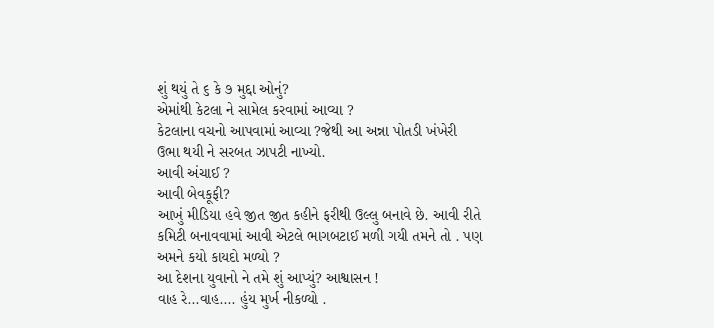શું થયું તે ૬ કે ૭ મુદ્દા ઓનું?
એમાંથી કેટલા ને સામેલ કરવામાં આવ્યા ?
કેટલાના વચનો આપવામાં આવ્યા ?જેથી આ અન્ના પોતડી ખંખેરી ઉભા થયી ને સરબત ઝાપટી નાખ્યો.
આવી અંચાઈ ?
આવી બેવકૂફી?
આખું મીડિયા હવે જીત જીત કહીને ફરીથી ઉલ્લુ બનાવે છે. આવી રીતે કમિટી બનાવવામાં આવી એટલે ભાગબટાઈ મળી ગયી તમને તો . પણ અમને કયો કાયદો મળ્યો ?
આ દેશના યુવાનો ને તમે શું આપ્યું? આશ્વાસન !
વાહ રે...વાહ.... હુંય મુર્ખ નીકળ્યો .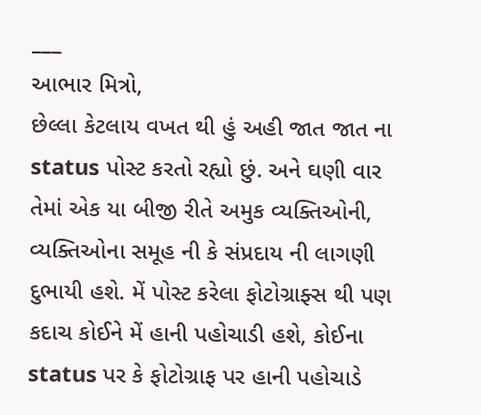___
આભાર મિત્રો,
છેલ્લા કેટલાય વખત થી હું અહી જાત જાત ના status પોસ્ટ કરતો રહ્યો છું. અને ઘણી વાર તેમાં એક યા બીજી રીતે અમુક વ્યક્તિઓની, વ્યક્તિઓના સમૂહ ની કે સંપ્રદાય ની લાગણી દુભાયી હશે. મેં પોસ્ટ કરેલા ફોટોગ્રાફ્સ થી પણ કદાચ કોઈને મેં હાની પહોચાડી હશે, કોઈના status પર કે ફોટોગ્રાફ પર હાની પહોચાડે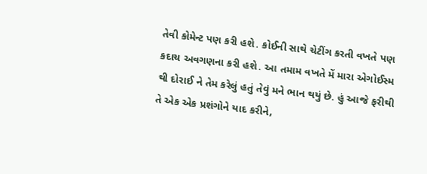તેવી કોમેન્ટ પણ કરી હશે. કોઈની સાથે ચેટીંગ કરતી વખતે પણ કદાચ અવગણના કરી હશે. આ તમામ વખતે મેં મારા એગોઈસ્મ થી દોરાઈ ને તેમ કરેલું હતું તેવું મને ભાન થયું છે. હું આજે ફરીથી તે એક એક પ્રશંગોને યાદ કરીને,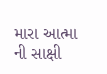મારા આત્મા ની સાક્ષી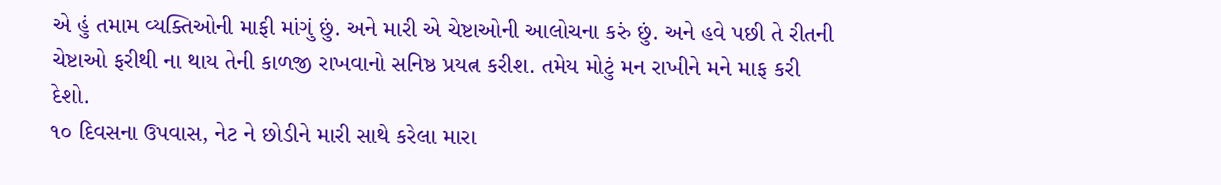એ હું તમામ વ્યક્તિઓની માફી માંગું છું. અને મારી એ ચેષ્ટાઓની આલોચના કરું છું. અને હવે પછી તે રીતની ચેષ્ટાઓ ફરીથી ના થાય તેની કાળજી રાખવાનો સનિષ્ઠ પ્રયત્ન કરીશ. તમેય મોટું મન રાખીને મને માફ કરી દેશો.
૧૦ દિવસના ઉપવાસ, નેટ ને છોડીને મારી સાથે કરેલા મારા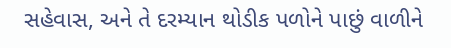સહેવાસ, અને તે દરમ્યાન થોડીક પળોને પાછું વાળીને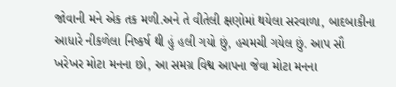જોવાની મને એક તક મળી.અને તે વીતેલી ક્ષણોમાં થયેલા સરવાળા, બાદબાકીના આધારે નીકળેલા નિષ્કર્ષ થી હું હલી ગયો છું, હચમચી ગયેલ છું. આપ સૌ ખરેખર મોટા મનના છો, આ સમગ્ર વિશ્વ આપના જેવા મોટા મનના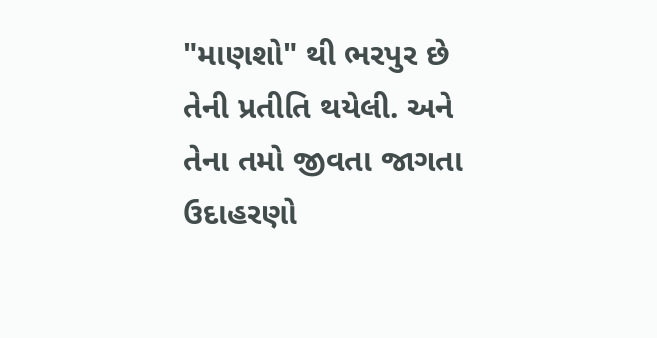"માણશો" થી ભરપુર છે તેની પ્રતીતિ થયેલી. અને તેના તમો જીવતા જાગતા ઉદાહરણો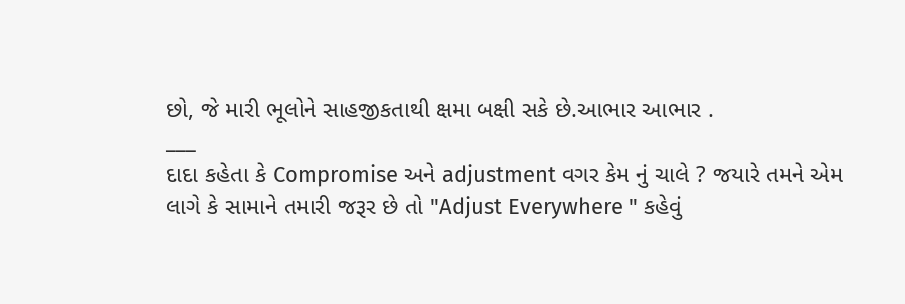છો, જે મારી ભૂલોને સાહજીકતાથી ક્ષમા બક્ષી સકે છે.આભાર આભાર .
___
દાદા કહેતા કે Compromise અને adjustment વગર કેમ નું ચાલે ? જયારે તમને એમ લાગે કે સામાને તમારી જરૂર છે તો "Adjust Everywhere " કહેવું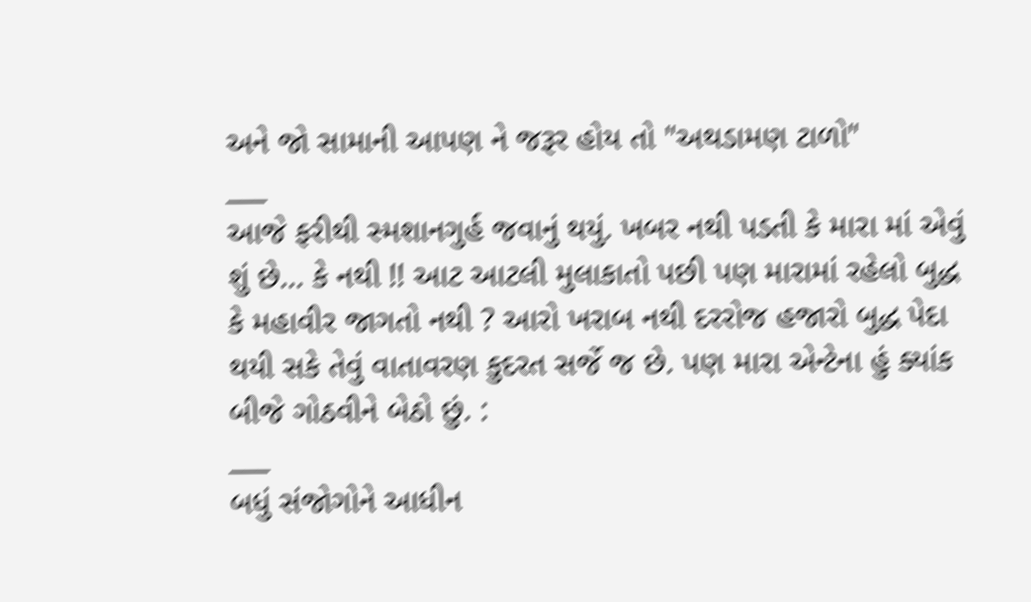અને જો સામાની આપણ ને જરૂર હોય તો "અથડામણ ટાળો"
___
આજે ફરીથી સ્મશાનગુર્હ જવાનું થયું. ખબર નથી પડતી કે મારા માં એવું શું છે... કે નથી !! આટ આટલી મુલાકાતો પછી પણ મારામાં રહેલો બુદ્ધ કે મહાવીર જાગતો નથી ? આરો ખરાબ નથી દરરોજ હજારો બુદ્ધ પેદા થયી સકે તેવું વાતાવરણ કુદરત સર્જે જ છે. પણ મારા એન્ટેના હું ક્યાંક બીજે ગોઠવીને બેઠો છું. :
___
બધું સંજોગોને આધીન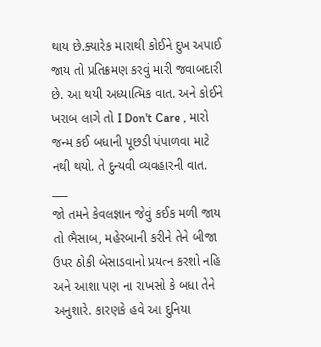થાય છે.ક્યારેક મારાથી કોઈને દુખ અપાઈ જાય તો પ્રતિક્રમણ કરવું મારી જવાબદારી છે. આ થયી અધ્યાત્મિક વાત. અને કોઈને ખરાબ લાગે તો I Don't Care , મારો જન્મ કઈ બધાની પૂછડી પંપાળવા માટે નથી થયો. તે દુન્યવી વ્યવહારની વાત.
___
જો તમને કેવલજ્ઞાન જેવું કઈક મળી જાય તો ભૈસાબ, મહેરબાની કરીને તેને બીજા ઉપર ઠોકી બેસાડવાનો પ્રયત્ન કરશો નહિ અને આશા પણ ના રાખસો કે બધા તેને અનુશારે. કારણકે હવે આ દુનિયા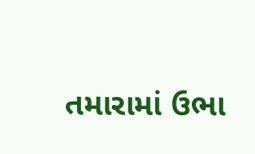તમારામાં ઉભા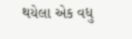થયેલા એક વધુ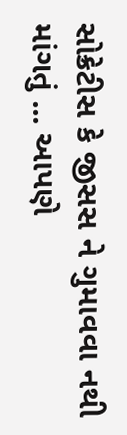સોક્રેટીસ કે જીસસ ને ગુમાવવા નથી માંગતું ... આપણે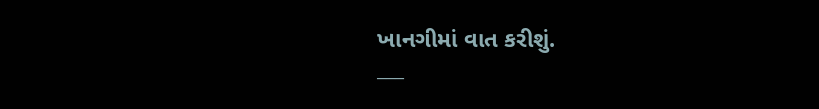ખાનગીમાં વાત કરીશું.
___